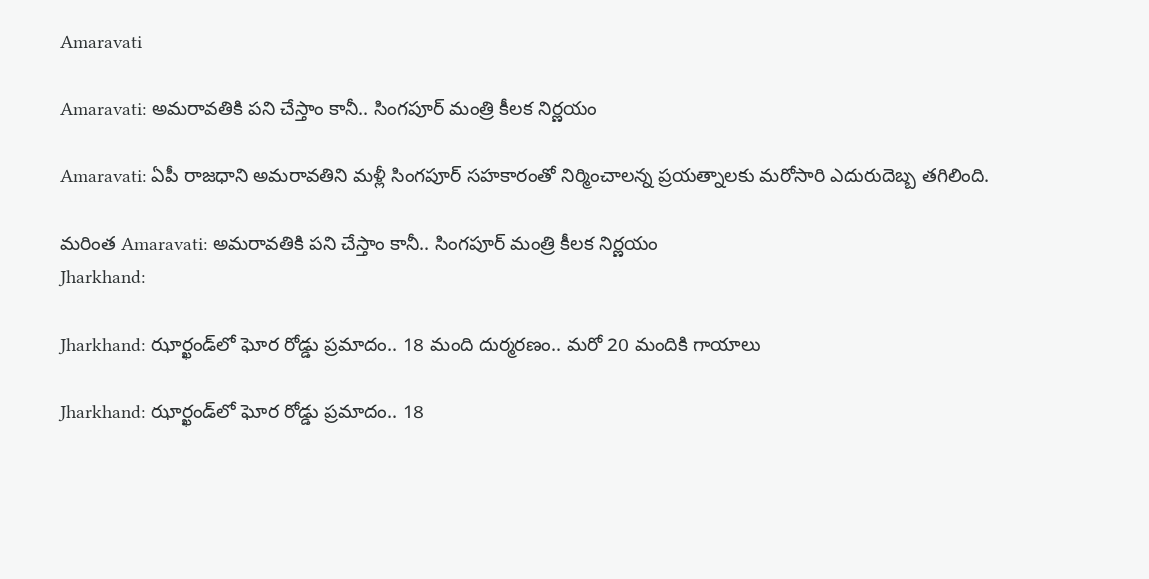Amaravati

Amaravati: అమరావతికి పని చేస్తాం కానీ.. సింగపూర్ మంత్రి కీలక నిర్ణయం

Amaravati: ఏపీ రాజధాని అమరావతిని మళ్లీ సింగపూర్ సహకారంతో నిర్మించాలన్న ప్రయత్నాలకు మరోసారి ఎదురుదెబ్బ తగిలింది.

మరింత Amaravati: అమరావతికి పని చేస్తాం కానీ.. సింగపూర్ మంత్రి కీలక నిర్ణయం
Jharkhand:

Jharkhand: ఝార్ఖండ్‌లో ఘోర రోడ్డు ప్ర‌మాదం.. 18 మంది దుర్మ‌ర‌ణం.. మ‌రో 20 మందికి గాయాలు

Jharkhand: ఝార్ఖండ్‌లో ఘోర రోడ్డు ప్ర‌మాదం.. 18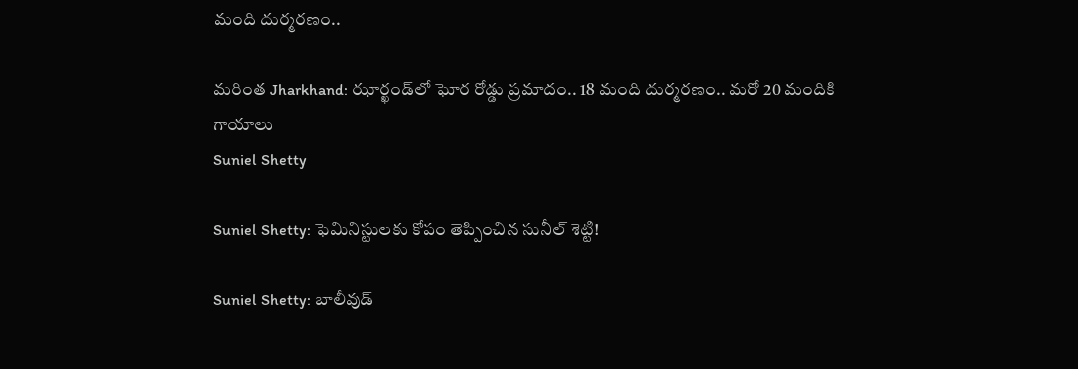మంది దుర్మ‌ర‌ణం..

మరింత Jharkhand: ఝార్ఖండ్‌లో ఘోర రోడ్డు ప్ర‌మాదం.. 18 మంది దుర్మ‌ర‌ణం.. మ‌రో 20 మందికి గాయాలు
Suniel Shetty

Suniel Shetty: ఫెమినిస్టులకు కోపం తెప్పించిన సునీల్ శెట్టి!

Suniel Shetty: బాలీవుడ్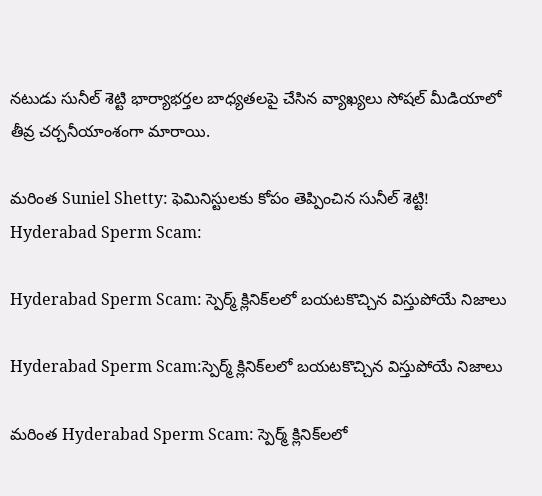నటుడు సునీల్ శెట్టి భార్యాభర్తల బాధ్యతలపై చేసిన వ్యాఖ్యలు సోషల్ మీడియాలో తీవ్ర చర్చనీయాంశంగా మారాయి.

మరింత Suniel Shetty: ఫెమినిస్టులకు కోపం తెప్పించిన సునీల్ శెట్టి!
Hyderabad Sperm Scam:

Hyderabad Sperm Scam: స్పెర్మ్ క్లినిక్‌ల‌లో బ‌య‌ట‌కొచ్చిన విస్తుపోయే నిజాలు

Hyderabad Sperm Scam:స్పెర్మ్ క్లినిక్‌ల‌లో బ‌య‌ట‌కొచ్చిన విస్తుపోయే నిజాలు

మరింత Hyderabad Sperm Scam: స్పెర్మ్ క్లినిక్‌ల‌లో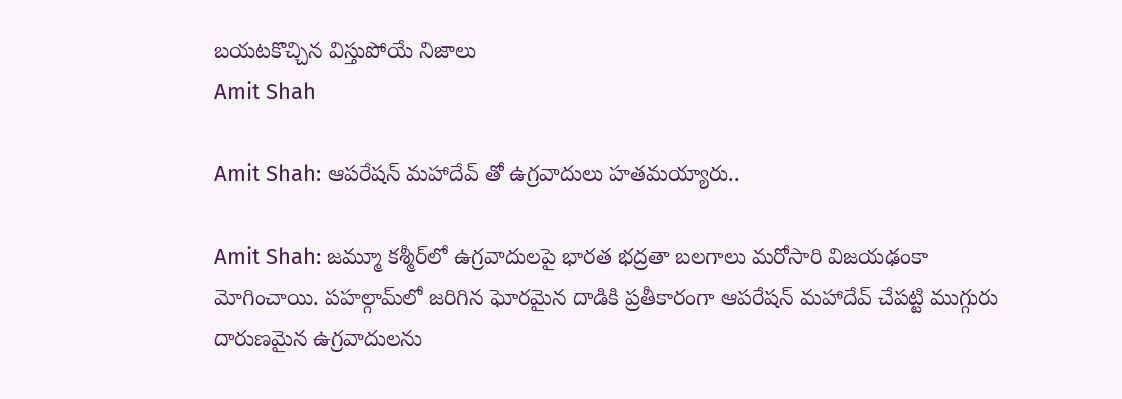బ‌య‌ట‌కొచ్చిన విస్తుపోయే నిజాలు
Amit Shah

Amit Shah: ఆపరేషన్‌ మహాదేవ్ తో ఉగ్రవాదులు హతమయ్యారు..

Amit Shah: జమ్మూ కశ్మీర్‌లో ఉగ్రవాదులపై భారత భద్రతా బలగాలు మరోసారి విజయఢంకా మోగించాయి. పహల్గామ్‌లో జరిగిన ఘోరమైన దాడికి ప్రతీకారంగా ఆపరేషన్ మహాదేవ్ చేపట్టి ముగ్గురు దారుణమైన ఉగ్రవాదులను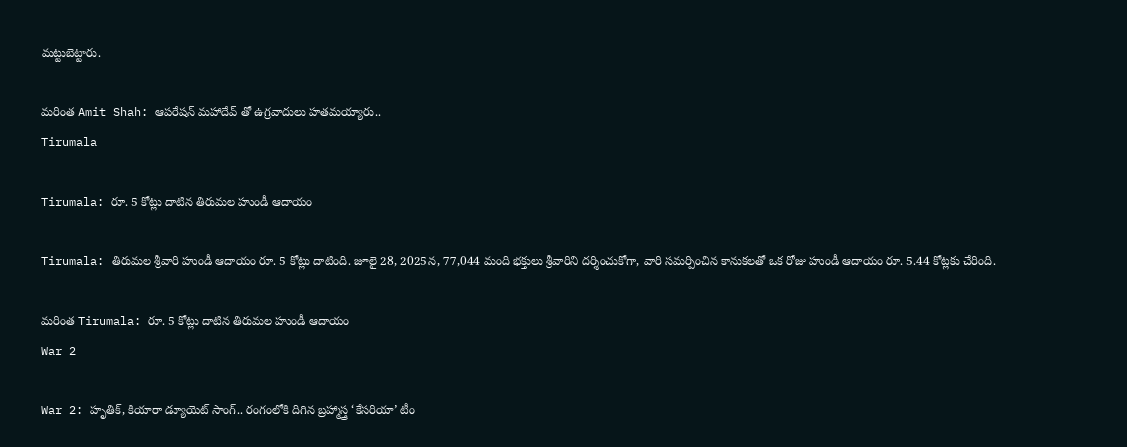మట్టుబెట్టారు.

మరింత Amit Shah: ఆపరేషన్‌ మహాదేవ్ తో ఉగ్రవాదులు హతమయ్యారు..
Tirumala

Tirumala: రూ. 5 కోట్లు దాటిన తిరుమల హుండీ ఆదాయం

Tirumala: తిరుమల శ్రీవారి హుండీ ఆదాయం రూ. 5 కోట్లు దాటింది. జూలై 28, 2025న, 77,044 మంది భక్తులు శ్రీవారిని దర్శించుకోగా, వారి సమర్పించిన కానుకలతో ఒక రోజు హుండీ ఆదాయం రూ. 5.44 కోట్లకు చేరింది.

మరింత Tirumala: రూ. 5 కోట్లు దాటిన తిరుమల హుండీ ఆదాయం
War 2

War 2: హృతిక్, కియారా డ్యూయెట్ సాంగ్.. రంగంలోకి దిగిన బ్రహ్మాస్త్ర ‘కేసరియా’ టీం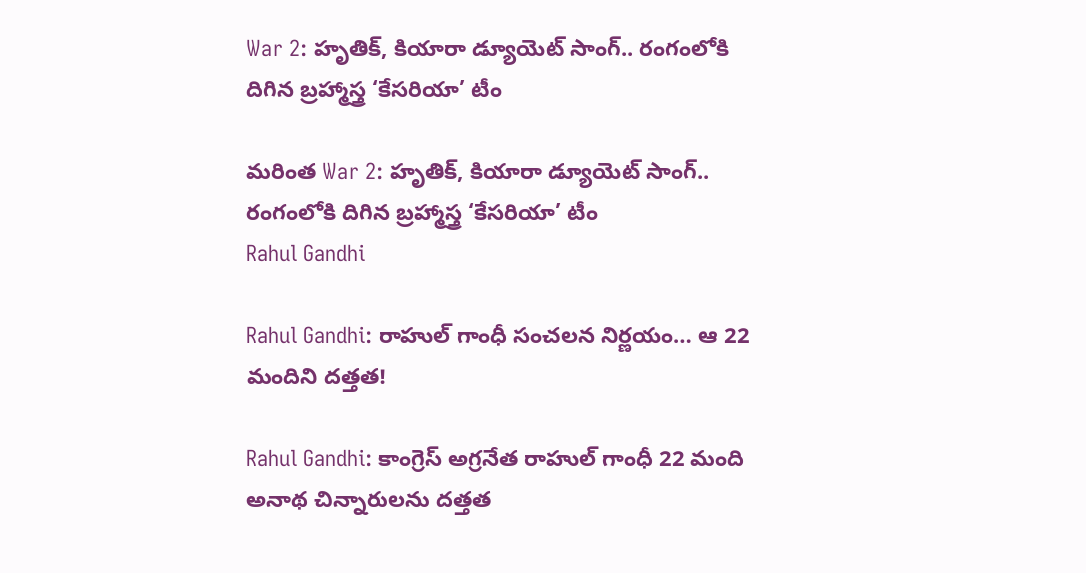War 2: హృతిక్, కియారా డ్యూయెట్ సాంగ్.. రంగంలోకి దిగిన బ్రహ్మాస్త్ర ‘కేసరియా’ టీం

మరింత War 2: హృతిక్, కియారా డ్యూయెట్ సాంగ్.. రంగంలోకి దిగిన బ్రహ్మాస్త్ర ‘కేసరియా’ టీం
Rahul Gandhi

Rahul Gandhi: రాహుల్ గాంధీ సంచలన నిర్ణయం… ఆ 22 మందిని దత్తత!

Rahul Gandhi: కాంగ్రెస్ అగ్రనేత రాహుల్ గాంధీ 22 మంది అనాథ చిన్నారులను దత్తత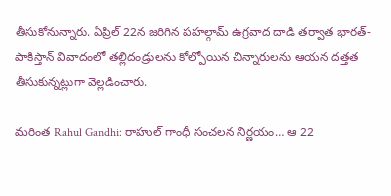తీసుకోనున్నారు. ఏప్రిల్ 22న జరిగిన పహల్గామ్ ఉగ్రవాద దాడి తర్వాత భారత్-పాకిస్తాన్ వివాదంలో తల్లిదండ్రులను కోల్పోయిన చిన్నారులను ఆయన దత్తత తీసుకున్నట్లుగా వెల్లడించారు.

మరింత Rahul Gandhi: రాహుల్ గాంధీ సంచలన నిర్ణయం… ఆ 22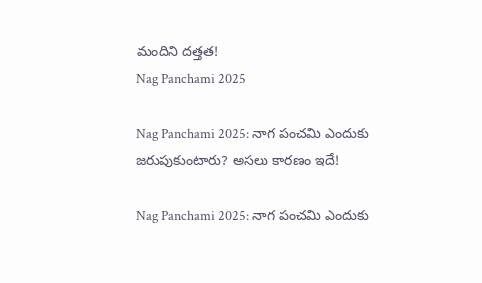మందిని దత్తత!
Nag Panchami 2025

Nag Panchami 2025: నాగ పంచమి ఎందుకు జరుపుకుంటారు? అసలు కారణం ఇదే!

Nag Panchami 2025: నాగ పంచమి ఎందుకు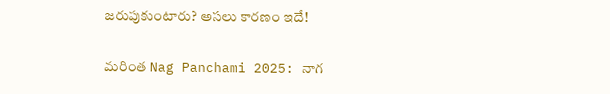జరుపుకుంటారు? అసలు కారణం ఇదే!

మరింత Nag Panchami 2025: నాగ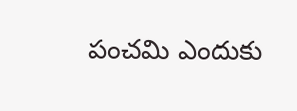పంచమి ఎందుకు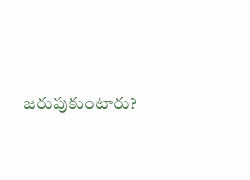జరుపుకుంటారు?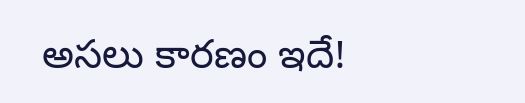అసలు కారణం ఇదే!